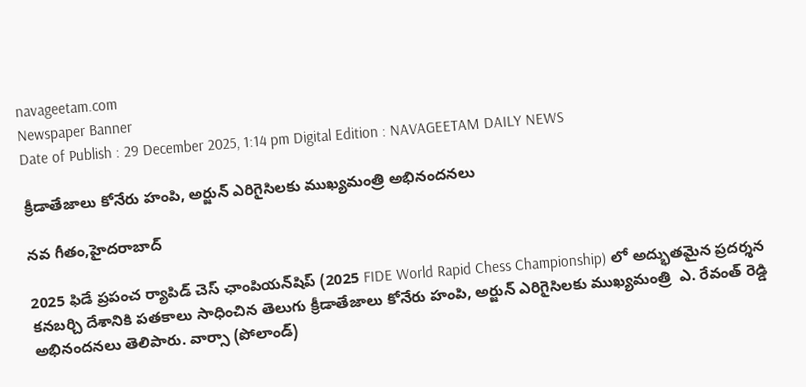navageetam.com
Newspaper Banner
Date of Publish : 29 December 2025, 1:14 pm Digital Edition : NAVAGEETAM DAILY NEWS

క్రీడాతేజాలు కోనేరు హంపి, అర్జున్ ఎరిగైసిలకు ముఖ్యమంత్రి అభినందనలు

నవ గీతం,హైదరాబాద్

2025 ఫిడే ప్రపంచ ర్యాపిడ్ చెస్ ఛాంపియన్‌షిప్‌ (2025 FIDE World Rapid Chess Championship) లో అద్భుతమైన ప్రదర్శన కనబర్చి దేశానికి పతకాలు సాధించిన తెలుగు క్రీడాతేజాలు కోనేరు హంపి, అర్జున్ ఎరిగైసిలకు ముఖ్యమంత్రి  ఎ. రేవంత్ రెడ్డి  అభినందనలు తెలిపారు. వార్సా (పోలాండ్)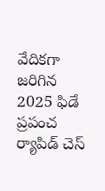వేదికగా జరిగిన 2025 ఫిడే ప్రపంచ ర్యాపిడ్ చెస్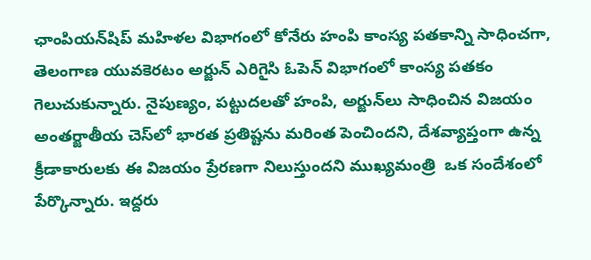ఛాంపియన్‌షిప్ మహిళల విభాగంలో కోనేరు హంపి కాంస్య పతకాన్ని సాధించగా, తెలంగాణ యువకెరటం అర్జున్ ఎరిగైసి ఓపెన్ విభాగంలో కాంస్య పతకం గెలుచుకున్నారు. నైపుణ్యం, పట్టుదలతో హంపి, అర్జున్‌లు సాధించిన విజయం అంతర్జాతీయ చెస్‌లో భారత ప్రతిష్టను మరింత పెంచిందని, దేశవ్యాప్తంగా ఉన్న క్రీడాకారులకు ఈ విజయం ప్రేరణగా నిలుస్తుందని ముఖ్యమంత్రి  ఒక సందేశంలో పేర్కొన్నారు. ఇద్దరు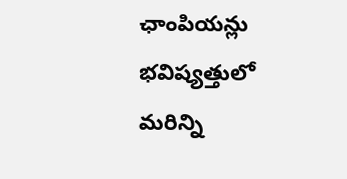ఛాంపియన్లు భవిష్యత్తులో మరిన్ని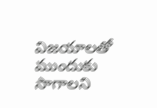విజయాలతో ముందుకు సాగాలని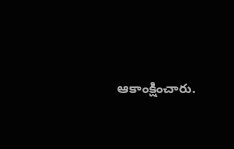ఆకాంక్షించారు.